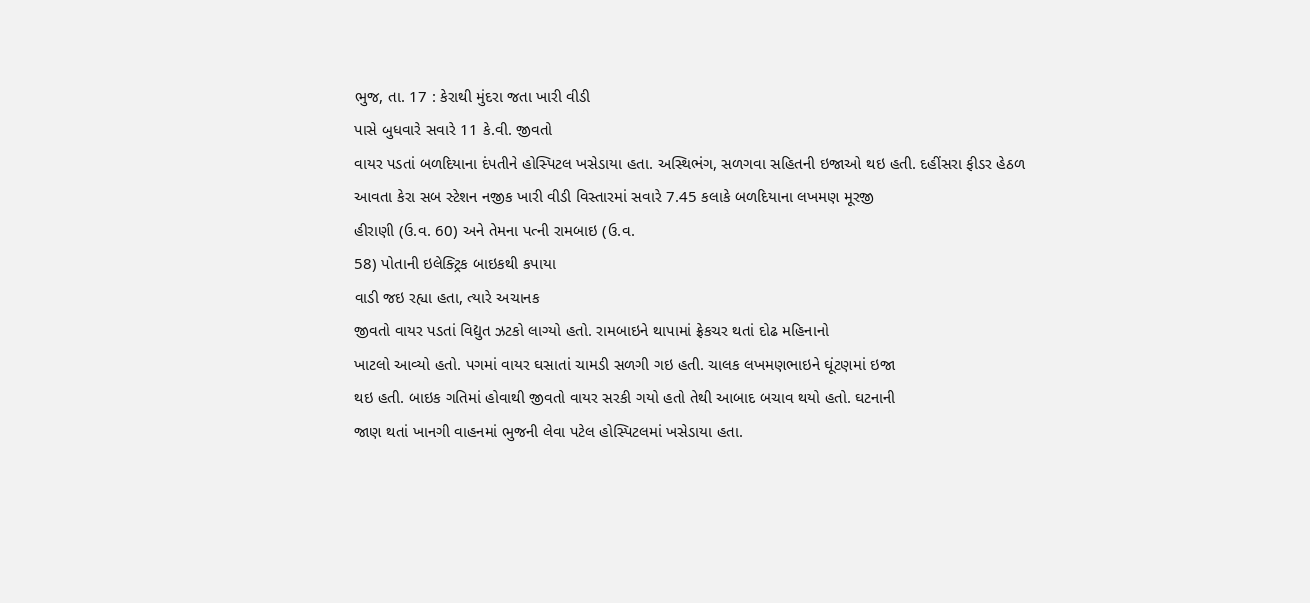ભુજ, તા. 17 : કેરાથી મુંદરા જતા ખારી વીડી
પાસે બુધવારે સવારે 11 કે.વી. જીવતો
વાયર પડતાં બળદિયાના દંપતીને હોસ્પિટલ ખસેડાયા હતા. અસ્થિભંગ, સળગવા સહિતની ઇજાઓ થઇ હતી. દહીંસરા ફીડર હેઠળ
આવતા કેરા સબ સ્ટેશન નજીક ખારી વીડી વિસ્તારમાં સવારે 7.45 કલાકે બળદિયાના લખમણ મૂરજી
હીરાણી (ઉ.વ. 60) અને તેમના પત્ની રામબાઇ (ઉ.વ.
58) પોતાની ઇલેક્ટ્રિક બાઇકથી કપાયા
વાડી જઇ રહ્યા હતા, ત્યારે અચાનક
જીવતો વાયર પડતાં વિદ્યુત ઝટકો લાગ્યો હતો. રામબાઇને થાપામાં ફ્રેકચર થતાં દોઢ મહિનાનો
ખાટલો આવ્યો હતો. પગમાં વાયર ઘસાતાં ચામડી સળગી ગઇ હતી. ચાલક લખમણભાઇને ઘૂંટણમાં ઇજા
થઇ હતી. બાઇક ગતિમાં હોવાથી જીવતો વાયર સરકી ગયો હતો તેથી આબાદ બચાવ થયો હતો. ઘટનાની
જાણ થતાં ખાનગી વાહનમાં ભુજની લેવા પટેલ હોસ્પિટલમાં ખસેડાયા હતા.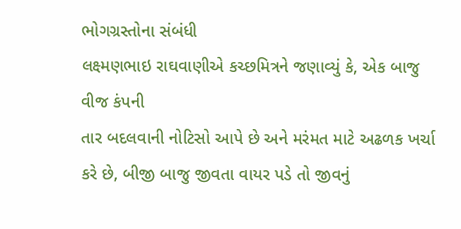ભોગગ્રસ્તોના સંબંધી
લક્ષ્મણભાઇ રાઘવાણીએ કચ્છમિત્રને જણાવ્યું કે, એક બાજુ વીજ કંપની
તાર બદલવાની નોટિસો આપે છે અને મરંમત માટે અઢળક ખર્ચા કરે છે, બીજી બાજુ જીવતા વાયર પડે તો જીવનું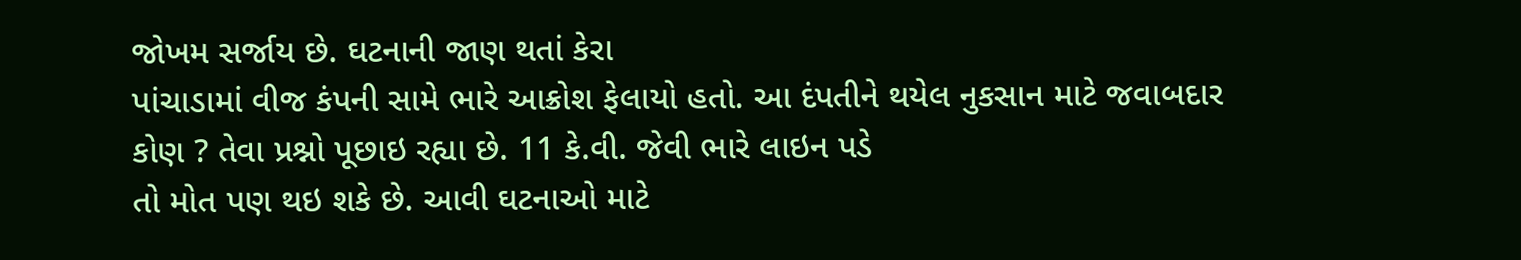જોખમ સર્જાય છે. ઘટનાની જાણ થતાં કેરા
પાંચાડામાં વીજ કંપની સામે ભારે આક્રોશ ફેલાયો હતો. આ દંપતીને થયેલ નુકસાન માટે જવાબદાર
કોણ ? તેવા પ્રશ્નો પૂછાઇ રહ્યા છે. 11 કે.વી. જેવી ભારે લાઇન પડે
તો મોત પણ થઇ શકે છે. આવી ઘટનાઓ માટે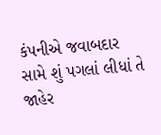કંપનીએ જવાબદાર સામે શું પગલાં લીધાં તે જાહેર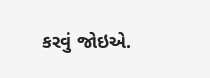કરવું જોઇએ.